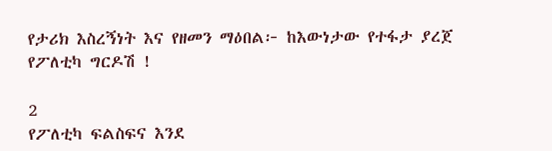የታሪክ እስረኝነት እና የዘመን ማዕበል፦ ከእውነታው የተፋታ ያረጀ የፖለቲካ ግርዶሽ !

2
የፖለቲካ ፍልስፍና እንደ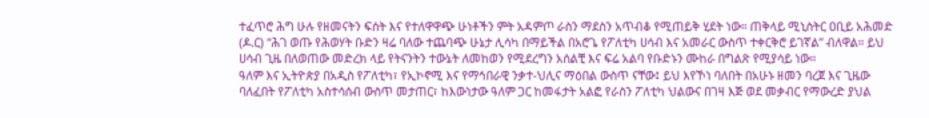ተፈጥሮ ሕግ ሁሉ የዘመናትን ፍሰት እና የተለዋዋጭ ሁነቶችን ምት አዳምጦ ራስን ማደስን አጥብቆ የሚጠይቅ ሂደት ነው። ጠቅላይ ሚኒስትር ዐቢይ አሕመድ (ዶ.ር) “ሕገ ወጡ የሕወሃት ቡድን ዛሬ ባለው ተጨባጭ ሁኔታ ሊሳካ በማይችል በአሮጌ የፖለቲካ ሀሳብ እና አመራር ውስጥ ተቀርቅሮ ይገኛል” ብለዋል። ይህ ሀሳብ ጊዜ በለወጠው መድረክ ላይ የትናንትን ተውኔት ለመከወን የሚደረግን አሰልቺ እና ፍሬ አልባ የቡድኑን ሙከራ በግልጽ የሚያሳይ ነው።
ዓለም እና ኢትዮጵያ በአዲስ የፖለቲካ፣ የኢኮኖሚ እና የማኅበራዊ ንቃተ-ህሊና ማዕበል ውስጥ ናቸው፤ ይህ እየኾነ ባለበት በአሁኑ ዘመን ባረጀ እና ጊዜው ባለፈበት የፖለቲካ አስተሳሰብ ውስጥ መታጠር፣ ከእውነታው ዓለም ጋር ከመፋታት አልፎ የራስን ፖለቲካ ህልውና በገዛ እጅ ወደ መቃብር የማውረድ ያህል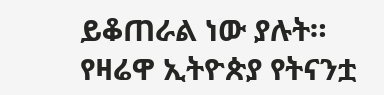ይቆጠራል ነው ያሉት።
የዛሬዋ ኢትዮጵያ የትናንቷ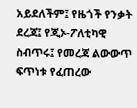አይደለችም፤ የዜጎች የንቃት ደረጃ፤ የጂኦ-ፖለቲካዊ ስብጥሩ፤ የመረጃ ልውውጥ ፍጥነቱ የፈጠረው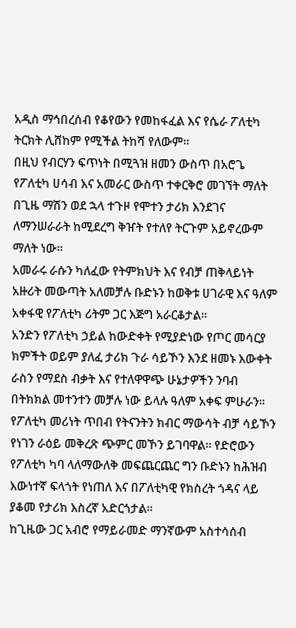አዲስ ማኅበረሰብ የቆየውን የመከፋፈል እና የሴራ ፖለቲካ ትርክት ሊሸከም የሚችል ትከሻ የለውም።
በዚህ የብርሃን ፍጥነት በሚጓዝ ዘመን ውስጥ በአሮጌ የፖለቲካ ሀሳብ እና አመራር ውስጥ ተቀርቅሮ መገኘት ማለት በጊዜ ማሽን ወደ ኋላ ተጉዞ የሞተን ታሪክ እንደገና ለማንሠራራት ከሚደረግ ቅዠት የተለየ ትርጉም አይኖረውም ማለት ነው።
አመራሩ ራሱን ካለፈው የትምክህት እና የብቻ ጠቅላይነት አዙሪት መውጣት አለመቻሉ ቡድኑን ከወቅቱ ሀገራዊ እና ዓለም አቀፋዊ የፖለቲካ ሪትም ጋር እጅግ አራርቆታል።
አንድን የፖለቲካ ኃይል ከውድቀት የሚያድነው የጦር መሳርያ ክምችት ወይም ያለፈ ታሪክ ጉራ ሳይኾን እንደ ዘመኑ እውቀት ራስን የማደስ ብቃት እና የተለዋዋጭ ሁኔታዎችን ንባብ በትክክል መተንተን መቻሉ ነው ይላሉ ዓለም አቀፍ ምሁራን።
የፖለቲካ መሪነት ጥበብ የትናንትን ክብር ማውሳት ብቻ ሳይኾን የነገን ራዕይ መቅረጽ ጭምር መኾን ይገባዋል። የድሮውን የፖለቲካ ካባ ላለማውለቅ መፍጨርጨር ግን ቡድኑን ከሕዝብ እውነተኛ ፍላጎት የነጠለ እና በፖለቲካዊ የክስረት ጎዳና ላይ ያቆመ የታሪክ እስረኛ አድርጎታል።
ከጊዜው ጋር አብሮ የማይራመድ ማንኛውም አስተሳሰብ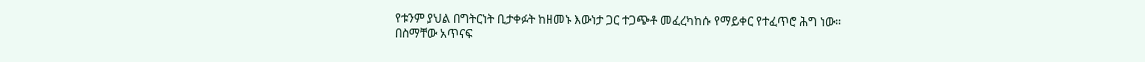የቱንም ያህል በግትርነት ቢታቀፉት ከዘመኑ እውነታ ጋር ተጋጭቶ መፈረካከሱ የማይቀር የተፈጥሮ ሕግ ነው።
በስማቸው አጥናፍ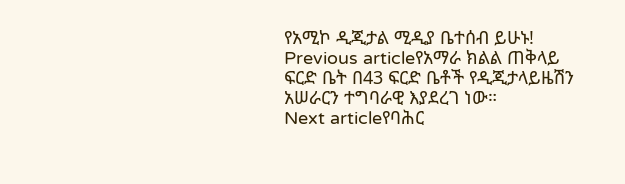የአሚኮ ዲጂታል ሚዲያ ቤተሰብ ይሁኑ!
Previous articleየአማራ ክልል ጠቅላይ ፍርድ ቤት በ43 ፍርድ ቤቶች የዲጂታላይዜሽን አሠራርን ተግባራዊ እያደረገ ነው።
Next articleየባሕር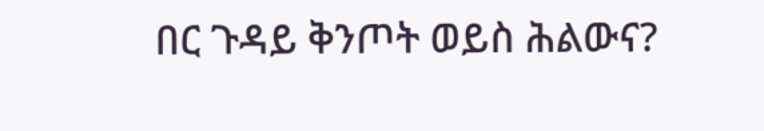በር ጉዳይ ቅንጦት ወይስ ሕልውና?